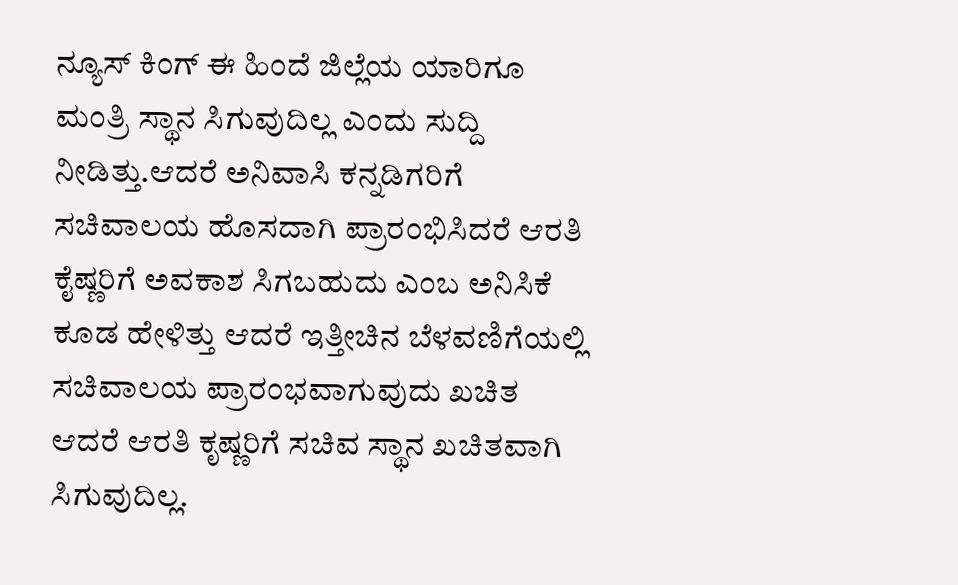ನ್ಯೂಸ್ ಕಿಂಗ್ ಈ ಹಿಂದೆ ಜಿಲ್ಲೆಯ ಯಾರಿಗೂ ಮಂತ್ರಿ ಸ್ಥಾನ ಸಿಗುವುದಿಲ್ಲ ಎಂದು ಸುದ್ದಿ ನೀಡಿತ್ತು.ಆದರೆ ಅನಿವಾಸಿ ಕನ್ನಡಿಗರಿಗೆ ಸಚಿವಾಲಯ ಹೊಸದಾಗಿ ಪ್ರಾರಂಭಿಸಿದರೆ ಆರತಿ ಕೈಷ್ಣರಿಗೆ ಅವಕಾಶ ಸಿಗಬಹುದು ಎಂಬ ಅನಿಸಿಕೆ ಕೂಡ ಹೇಳಿತ್ತು ಆದರೆ ಇತ್ತೀಚಿನ ಬೆಳವಣಿಗೆಯಲ್ಲಿ ಸಚಿವಾಲಯ ಪ್ರಾರಂಭವಾಗುವುದು ಖಚಿತ ಆದರೆ ಆರತಿ ಕೃಷ್ಣರಿಗೆ ಸಚಿವ ಸ್ಥಾನ ಖಚಿತವಾಗಿ ಸಿಗುವುದಿಲ್ಲ.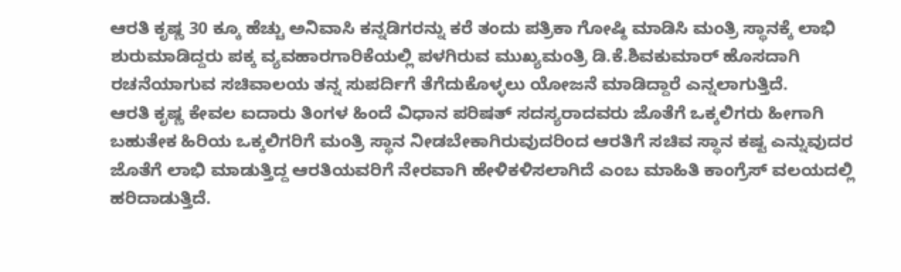ಆರತಿ ಕೃಷ್ಣ 30 ಕ್ಕೂ ಹೆಚ್ಚು ಅನಿವಾಸಿ ಕನ್ನಡಿಗರನ್ನು ಕರೆ ತಂದು ಪತ್ರಿಕಾ ಗೋಷ್ಠಿ ಮಾಡಿಸಿ ಮಂತ್ರಿ ಸ್ಥಾನಕ್ಕೆ ಲಾಭಿ ಶುರುಮಾಡಿದ್ದರು ಪಕ್ಕ ವ್ಯವಹಾರಗಾರಿಕೆಯಲ್ಲಿ ಪಳಗಿರುವ ಮುಖ್ಯಮಂತ್ರಿ ಡಿ.ಕೆ.ಶಿವಕುಮಾರ್ ಹೊಸದಾಗಿ ರಚನೆಯಾಗುವ ಸಚಿವಾಲಯ ತನ್ನ ಸುಪರ್ದಿಗೆ ತೆಗೆದುಕೊಳ್ಳಲು ಯೋಜನೆ ಮಾಡಿದ್ದಾರೆ ಎನ್ನಲಾಗುತ್ತಿದೆ.
ಆರತಿ ಕೃಷ್ಣ ಕೇವಲ ಐದಾರು ತಿಂಗಳ ಹಿಂದೆ ವಿಧಾನ ಪರಿಷತ್ ಸದಸ್ಯರಾದವರು ಜೊತೆಗೆ ಒಕ್ಕಲಿಗರು ಹೀಗಾಗಿ ಬಹುತೇಕ ಹಿರಿಯ ಒಕ್ಕಲಿಗರಿಗೆ ಮಂತ್ರಿ ಸ್ಥಾನ ನೀಡಬೇಕಾಗಿರುವುದರಿಂದ ಆರತಿಗೆ ಸಚಿವ ಸ್ಥಾನ ಕಷ್ಟ ಎನ್ನುವುದರ ಜೊತೆಗೆ ಲಾಭಿ ಮಾಡುತ್ತಿದ್ದ ಆರತಿಯವರಿಗೆ ನೇರವಾಗಿ ಹೇಳಿಕಳಿಸಲಾಗಿದೆ ಎಂಬ ಮಾಹಿತಿ ಕಾಂಗ್ರೆಸ್ ವಲಯದಲ್ಲಿ ಹರಿದಾಡುತ್ತಿದೆ.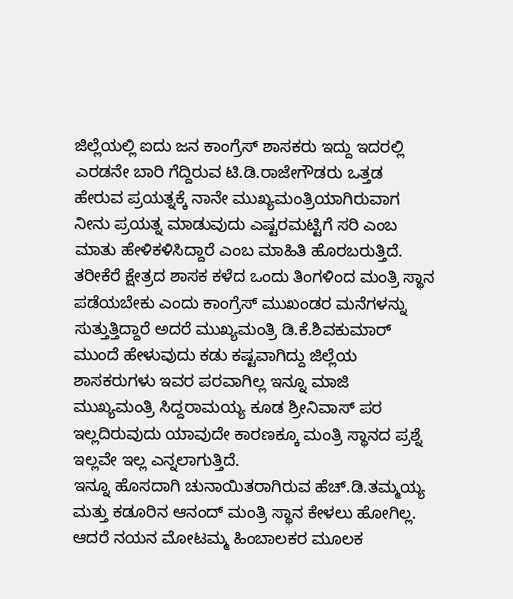ಜಿಲ್ಲೆಯಲ್ಲಿ ಐದು ಜನ ಕಾಂಗ್ರೆಸ್ ಶಾಸಕರು ಇದ್ದು ಇದರಲ್ಲಿ ಎರಡನೇ ಬಾರಿ ಗೆದ್ದಿರುವ ಟಿ.ಡಿ.ರಾಜೇಗೌಡರು ಒತ್ತಡ ಹೇರುವ ಪ್ರಯತ್ನಕ್ಕೆ ನಾನೇ ಮುಖ್ಯಮಂತ್ರಿಯಾಗಿರುವಾಗ ನೀನು ಪ್ರಯತ್ನ ಮಾಡುವುದು ಎಷ್ಟರಮಟ್ಟಿಗೆ ಸರಿ ಎಂಬ ಮಾತು ಹೇಳಿಕಳಿಸಿದ್ದಾರೆ ಎಂಬ ಮಾಹಿತಿ ಹೊರಬರುತ್ತಿದೆ.
ತರೀಕೆರೆ ಕ್ಷೇತ್ರದ ಶಾಸಕ ಕಳೆದ ಒಂದು ತಿಂಗಳಿಂದ ಮಂತ್ರಿ ಸ್ಥಾನ ಪಡೆಯಬೇಕು ಎಂದು ಕಾಂಗ್ರೆಸ್ ಮುಖಂಡರ ಮನೆಗಳನ್ನು ಸುತ್ತುತ್ತಿದ್ದಾರೆ ಅದರೆ ಮುಖ್ಯಮಂತ್ರಿ ಡಿ.ಕೆ.ಶಿವಕುಮಾರ್ ಮುಂದೆ ಹೇಳುವುದು ಕಡು ಕಷ್ಟವಾಗಿದ್ದು ಜಿಲ್ಲೆಯ ಶಾಸಕರುಗಳು ಇವರ ಪರವಾಗಿಲ್ಲ ಇನ್ನೂ ಮಾಜಿ ಮುಖ್ಯಮಂತ್ರಿ ಸಿದ್ದರಾಮಯ್ಯ ಕೂಡ ಶ್ರೀನಿವಾಸ್ ಪರ ಇಲ್ಲದಿರುವುದು ಯಾವುದೇ ಕಾರಣಕ್ಕೂ ಮಂತ್ರಿ ಸ್ಥಾನದ ಪ್ರಶ್ನೆ ಇಲ್ಲವೇ ಇಲ್ಲ ಎನ್ನಲಾಗುತ್ತಿದೆ.
ಇನ್ನೂ ಹೊಸದಾಗಿ ಚುನಾಯಿತರಾಗಿರುವ ಹೆಚ್.ಡಿ.ತಮ್ಮಯ್ಯ ಮತ್ತು ಕಡೂರಿನ ಆನಂದ್ ಮಂತ್ರಿ ಸ್ಥಾನ ಕೇಳಲು ಹೋಗಿಲ್ಲ. ಆದರೆ ನಯನ ಮೋಟಮ್ಮ ಹಿಂಬಾಲಕರ ಮೂಲಕ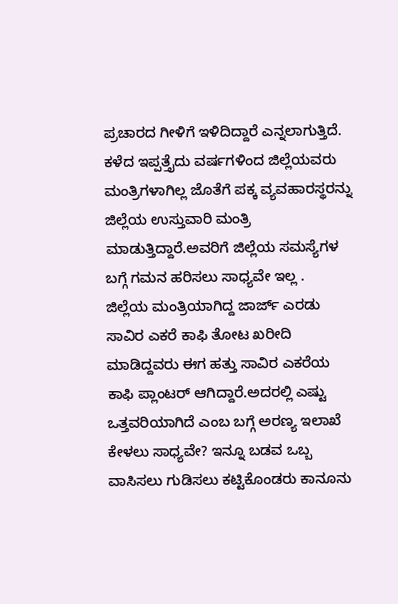ಪ್ರಚಾರದ ಗೀಳಿಗೆ ಇಳಿದಿದ್ದಾರೆ ಎನ್ನಲಾಗುತ್ತಿದೆ. ಕಳೆದ ಇಪ್ಪತ್ತೈದು ವರ್ಷಗಳಿಂದ ಜಿಲ್ಲೆಯವರು ಮಂತ್ರಿಗಳಾಗಿಲ್ಲ ಜೊತೆಗೆ ಪಕ್ಕ ವ್ಯವಹಾರಸ್ಥರನ್ನು ಜಿಲ್ಲೆಯ ಉಸ್ತುವಾರಿ ಮಂತ್ರಿ ಮಾಡುತ್ತಿದ್ದಾರೆ.ಅವರಿಗೆ ಜಿಲ್ಲೆಯ ಸಮಸ್ಯೆಗಳ ಬಗ್ಗೆ ಗಮನ ಹರಿಸಲು ಸಾಧ್ಯವೇ ಇಲ್ಲ .
ಜಿಲ್ಲೆಯ ಮಂತ್ರಿಯಾಗಿದ್ದ ಜಾರ್ಜ್ ಎರಡು ಸಾವಿರ ಎಕರೆ ಕಾಫಿ ತೋಟ ಖರೀದಿ ಮಾಡಿದ್ದವರು ಈಗ ಹತ್ತು ಸಾವಿರ ಎಕರೆಯ ಕಾಫಿ ಪ್ಲಾಂಟರ್ ಆಗಿದ್ದಾರೆ.ಅದರಲ್ಲಿ ಎಷ್ಟು ಒತ್ತವರಿಯಾಗಿದೆ ಎಂಬ ಬಗ್ಗೆ ಅರಣ್ಯ ಇಲಾಖೆ ಕೇಳಲು ಸಾಧ್ಯವೇ? ಇನ್ನೂ ಬಡವ ಒಬ್ಬ ವಾಸಿಸಲು ಗುಡಿಸಲು ಕಟ್ಟಿಕೊಂಡರು ಕಾನೂನು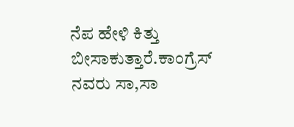ನೆಪ ಹೇಳಿ ಕಿತ್ತು ಬೀಸಾಕುತ್ತಾರೆ.ಕಾಂಗ್ರೆಸ್ ನವರು ಸಾ,ಸಾ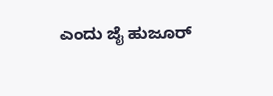ಎಂದು ಜೈ ಹುಜೂರ್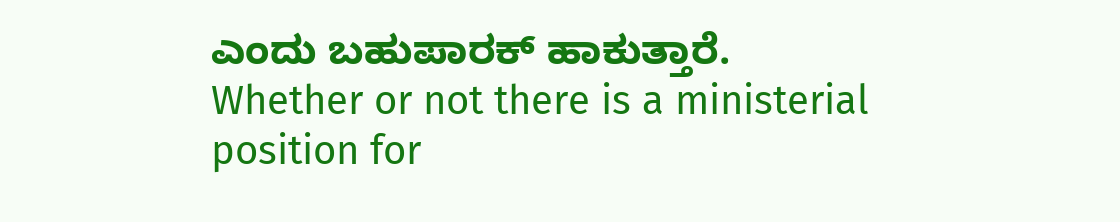ಎಂದು ಬಹುಪಾರಕ್ ಹಾಕುತ್ತಾರೆ.
Whether or not there is a ministerial position for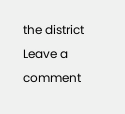the district
Leave a comment